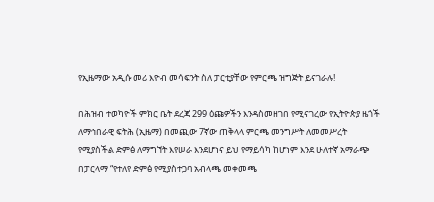የኢዜማው አዲሱ መሪ እዮብ መሳፍንት ስለ ፓርቲያቸው የምርጫ ዝግጅት ይናገራሉ!

በሕዝብ ተወካዮች ምክር ቤት ደረጃ 299 ዕጩዎችን እንዳስመዘገበ የሚናገረው የኢትዮጵያ ዜጎች ለማኅበራዊ ፍትሕ (ኢዜማ) በመጪው 7ኛው ጠቅላላ ምርጫ መንግሥት ለመመሥረት የሚያስችል ድምፅ ለማግኘት እየሠራ እንደሆነና ይህ የማይሳካ ከሆነም እንደ ሁለተኛ አማራጭ በፓርላማ “የተለየ ድምፅ የሚያስተጋባ አብላጫ መቀመጫ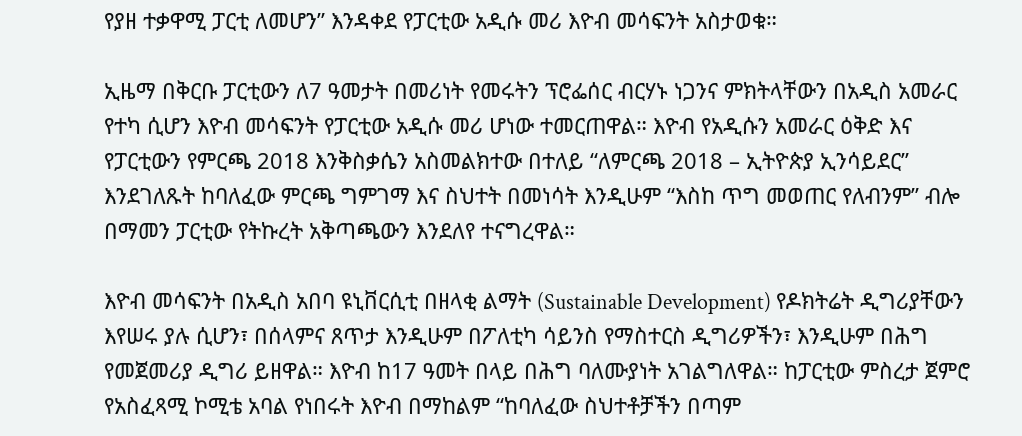የያዘ ተቃዋሚ ፓርቲ ለመሆን” እንዳቀደ የፓርቲው አዲሱ መሪ እዮብ መሳፍንት አስታወቁ።

ኢዜማ በቅርቡ ፓርቲውን ለ7 ዓመታት በመሪነት የመሩትን ፕሮፌሰር ብርሃኑ ነጋንና ምክትላቸውን በአዲስ አመራር የተካ ሲሆን እዮብ መሳፍንት የፓርቲው አዲሱ መሪ ሆነው ተመርጠዋል። እዮብ የአዲሱን አመራር ዕቅድ እና የፓርቲውን የምርጫ 2018 እንቅስቃሴን አስመልክተው በተለይ “ለምርጫ 2018 – ኢትዮጵያ ኢንሳይደር” እንደገለጹት ከባለፈው ምርጫ ግምገማ እና ስህተት በመነሳት እንዲሁም “እስከ ጥግ መወጠር የለብንም” ብሎ በማመን ፓርቲው የትኩረት አቅጣጫውን እንደለየ ተናግረዋል።

እዮብ መሳፍንት በአዲስ አበባ ዩኒቨርሲቲ በዘላቂ ልማት (Sustainable Development) የዶክትሬት ዲግሪያቸውን እየሠሩ ያሉ ሲሆን፣ በሰላምና ጸጥታ እንዲሁም በፖለቲካ ሳይንስ የማስተርስ ዲግሪዎችን፣ እንዲሁም በሕግ የመጀመሪያ ዲግሪ ይዘዋል። እዮብ ከ17 ዓመት በላይ በሕግ ባለሙያነት አገልግለዋል። ከፓርቲው ምስረታ ጀምሮ የአስፈጻሚ ኮሚቴ አባል የነበሩት እዮብ በማከልም “ከባለፈው ስህተቶቻችን በጣም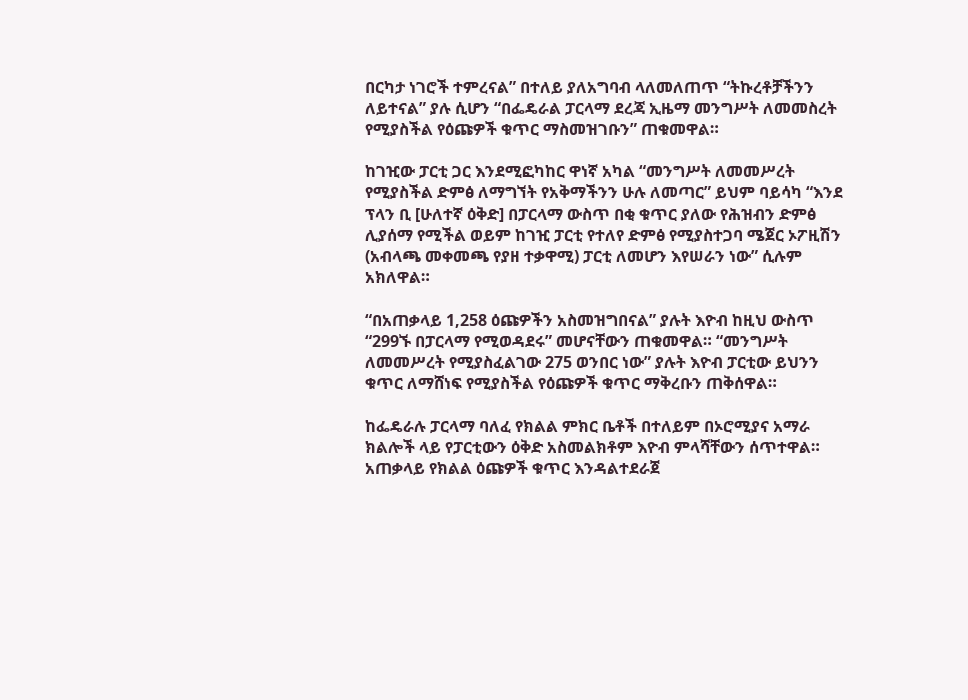በርካታ ነገሮች ተምረናል” በተለይ ያለአግባብ ላለመለጠጥ “ትኩረቶቻችንን ለይተናል” ያሉ ሲሆን “በፌዴራል ፓርላማ ደረጃ ኢዜማ መንግሥት ለመመስረት የሚያስችል የዕጩዎች ቁጥር ማስመዝገቡን” ጠቁመዋል።

ከገዢው ፓርቲ ጋር እንደሚፎካከር ዋነኛ አካል “መንግሥት ለመመሥረት የሚያስችል ድምፅ ለማግኘት የአቅማችንን ሁሉ ለመጣር” ይህም ባይሳካ “እንደ ፕላን ቢ [ሁለተኛ ዕቅድ] በፓርላማ ውስጥ በቂ ቁጥር ያለው የሕዝብን ድምፅ ሊያሰማ የሚችል ወይም ከገዢ ፓርቲ የተለየ ድምፅ የሚያስተጋባ ሜጀር ኦፖዚሽን (አብላጫ መቀመጫ የያዘ ተቃዋሚ) ፓርቲ ለመሆን እየሠራን ነው” ሲሉም አክለዋል።

“በአጠቃላይ 1,258 ዕጩዎችን አስመዝግበናል” ያሉት እዮብ ከዚህ ውስጥ “299ኙ በፓርላማ የሚወዳደሩ” መሆናቸውን ጠቁመዋል። “መንግሥት ለመመሥረት የሚያስፈልገው 275 ወንበር ነው” ያሉት እዮብ ፓርቲው ይህንን ቁጥር ለማሸነፍ የሚያስችል የዕጩዎች ቁጥር ማቅረቡን ጠቅሰዋል።

ከፌዴራሉ ፓርላማ ባለፈ የክልል ምክር ቤቶች በተለይም በኦሮሚያና አማራ ክልሎች ላይ የፓርቲውን ዕቅድ አስመልክቶም እዮብ ምላሻቸውን ሰጥተዋል። አጠቃላይ የክልል ዕጩዎች ቁጥር እንዳልተደራጀ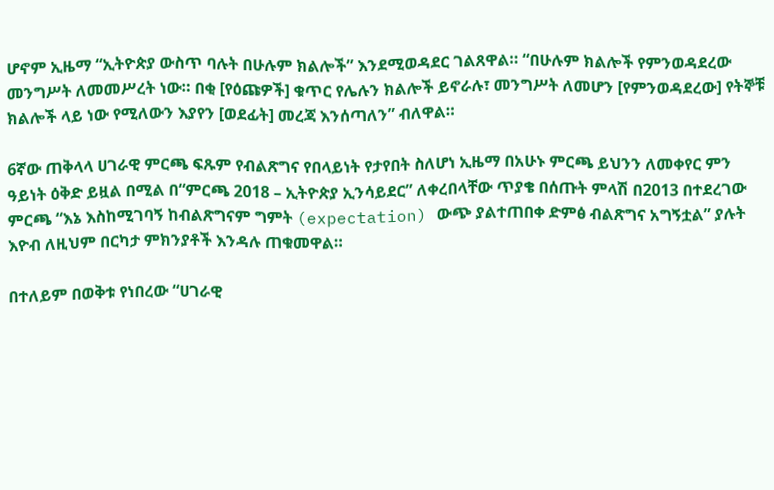ሆኖም ኢዜማ “ኢትዮጵያ ውስጥ ባሉት በሁሉም ክልሎች” እንደሚወዳደር ገልጸዋል። “በሁሉም ክልሎች የምንወዳደረው መንግሥት ለመመሥረት ነው። በቂ [የዕጩዎች] ቁጥር የሌሉን ክልሎች ይኖራሉ፣ መንግሥት ለመሆን [የምንወዳደረው] የትኞቹ ክልሎች ላይ ነው የሚለውን እያየን [ወደፊት] መረጃ እንሰጣለን” ብለዋል።

6ኛው ጠቅላላ ሀገራዊ ምርጫ ፍጹም የብልጽግና የበላይነት የታየበት ስለሆነ ኢዜማ በአሁኑ ምርጫ ይህንን ለመቀየር ምን ዓይነት ዕቅድ ይዟል በሚል በ“ምርጫ 2018 – ኢትዮጵያ ኢንሳይደር” ለቀረበላቸው ጥያቄ በሰጡት ምላሽ በ2013 በተደረገው ምርጫ “እኔ እስከሚገባኝ ከብልጽግናም ግምት (expectation) ውጭ ያልተጠበቀ ድምፅ ብልጽግና አግኝቷል” ያሉት እዮብ ለዚህም በርካታ ምክንያቶች እንዳሉ ጠቁመዋል።

በተለይም በወቅቱ የነበረው “ሀገራዊ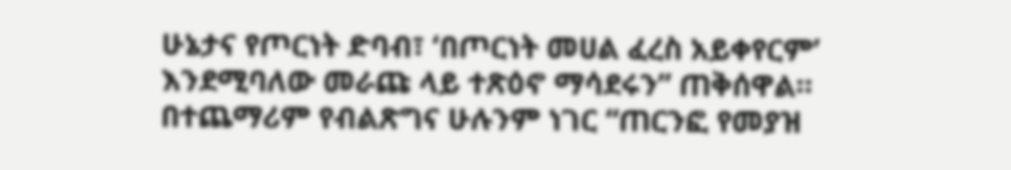ሁኔታና የጦርነት ድባብ፣ ‘በጦርነት መሀል ፈረስ አይቀየርም’ እንደሚባለው መራጩ ላይ ተጽዕኖ ማሳደሩን” ጠቅሰዋል። በተጨማሪም የብልጽግና ሁሉንም ነገር “ጠርንፎ የመያዝ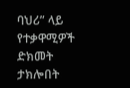ባህሪ” ላይ የተቃዋሚዎች ድክመት ታክሎበት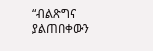“ብልጽግና ያልጠበቀውን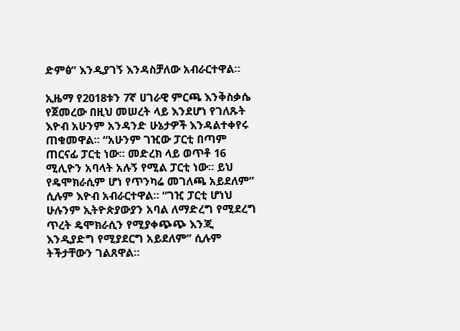ድምፅ” እንዲያገኝ እንዳስቻለው አብራርተዋል።

ኢዜማ የ2018ቱን 7ኛ ሀገራዊ ምርጫ እንቅስቃሴ የጀመረው በዚህ መሠረት ላይ እንደሆነ የገለጹት እዮብ አሁንም አንዳንድ ሁኔታዎች እንዳልተቀየሩ ጠቁመዋል። “አሁንም ገዢው ፓርቲ በጣም ጠርናፊ ፓርቲ ነው። መድረክ ላይ ወጥቶ 16 ሚሊዮን አባላት አሉኝ የሚል ፓርቲ ነው። ይህ የዴሞክራሲም ሆነ የጥንካሬ መገለጫ አይደለም” ሲሉም እዮብ አብራርተዋል። “ገዢ ፓርቲ ሆነህ ሁሉንም ኢትዮጵያውያን አባል ለማድረግ የሚደረግ ጥረት ዴሞክራሲን የሚያቀጭጭ እንጂ እንዲያድግ የሚያደርግ አይደለም” ሲሉም ትችታቸውን ገልጸዋል።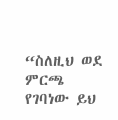“ስለዚህ ወደ ምርጫ የገባነው ይህ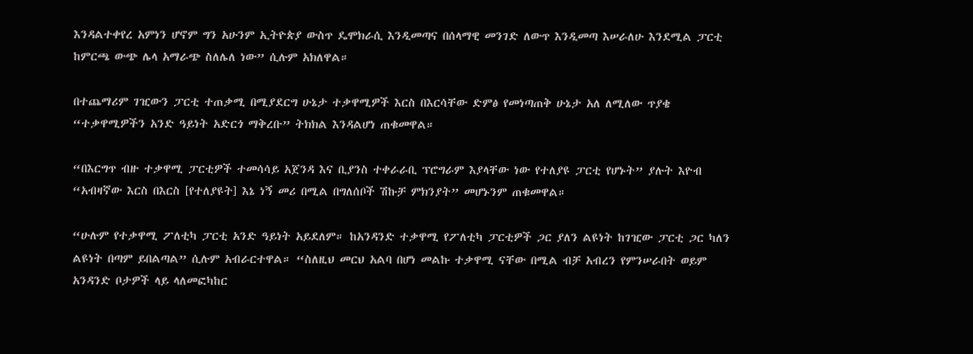እንዳልተቀየረ አምነን ሆኖም ግን አሁንም ኢትዮጵያ ውስጥ ዴሞክራሲ እንዲመጣና በሰላማዊ መንገድ ለውጥ እንዲመጣ እሠራለሁ እንደሚል ፓርቲ ከምርጫ ውጭ ሌላ አማራጭ ስለሌለ ነው” ሲሉም አክለዋል።

በተጨማሪም ገዢውን ፓርቲ ተጠቃሚ በሚያደርግ ሁኔታ ተቃዋሚዎች እርስ በእርሳቸው ድምፅ የመነጣጠቅ ሁኔታ አለ ለሚለው ጥያቄ “ተቃዋሚዎችን አንድ ዓይነት አድርጎ ማቅረቡ” ትክክል እንዳልሆነ ጠቁመዋል።

“በእርግጥ ብዙ ተቃዋሚ ፓርቲዎች ተመሳሳይ አጀንዳ እና ቢያንስ ተቀራራቢ ፕሮግራም እያላቸው ነው የተለያዩ ፓርቲ የሆኑት” ያሉት እዮብ “አብዛኛው እርስ በእርስ [የተለያዩት] እኔ ነኝ መሪ በሚል በግለሰቦች ሽኩቻ ምክንያት” መሆኑንም ጠቁመዋል።

“ሁሉም የተቃዋሚ ፖለቲካ ፓርቲ አንድ ዓይነት አይደለም። ከአንዳንድ ተቃዋሚ የፖለቲካ ፓርቲዎች ጋር ያለን ልዩነት ከገዢው ፓርቲ ጋር ካለን ልዩነት በጣም ይበልጣል” ሲሉም አብራርተዋል። “ስለዚህ መርህ አልባ በሆነ መልኩ ተቃዋሚ ናቸው በሚል ብቻ አብረን የምንሠራበት ወይም አንዳንድ ቦታዎች ላይ ላለመፎካከር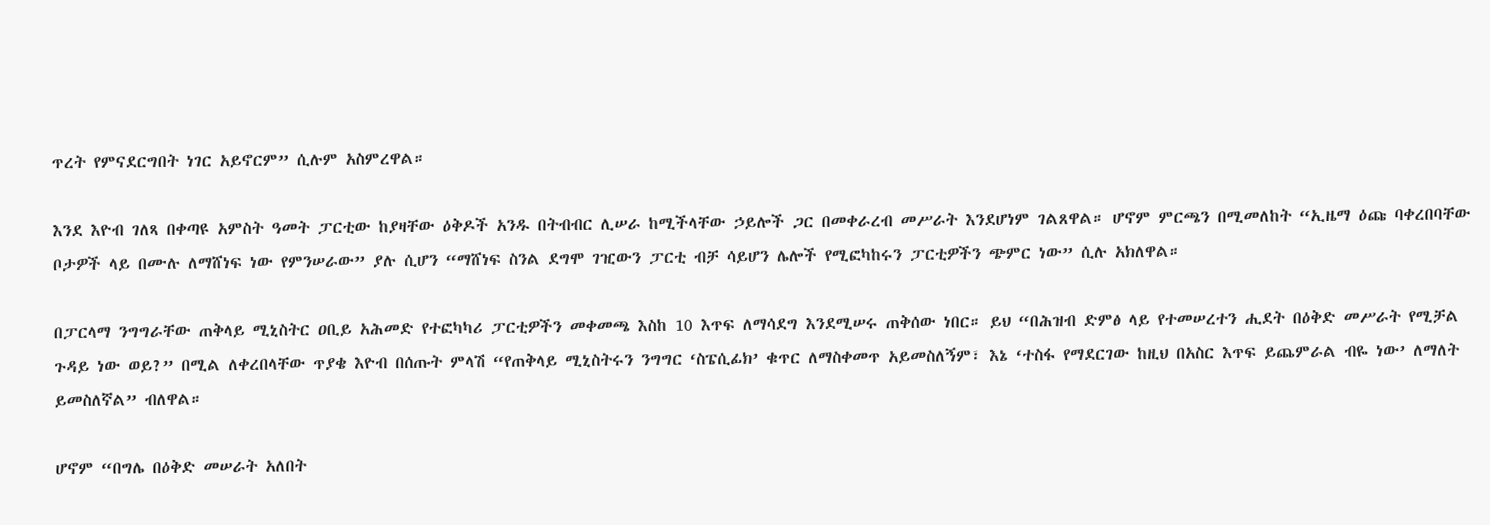ጥረት የምናደርግበት ነገር አይኖርም” ሲሉም አስምረዋል።

እንደ እዮብ ገለጻ በቀጣዩ አምስት ዓመት ፓርቲው ከያዛቸው ዕቅዶች አንዱ በትብብር ሊሠራ ከሚችላቸው ኃይሎች ጋር በመቀራረብ መሥራት እንደሆነም ገልጸዋል። ሆኖም ምርጫን በሚመለከት “ኢዜማ ዕጩ ባቀረበባቸው ቦታዎች ላይ በሙሉ ለማሸነፍ ነው የምንሠራው” ያሉ ሲሆን “ማሸነፍ ስንል ደግሞ ገዢውን ፓርቲ ብቻ ሳይሆን ሌሎች የሚፎካከሩን ፓርቲዎችን ጭምር ነው” ሲሉ አክለዋል።

በፓርላማ ንግግራቸው ጠቅላይ ሚኒስትር ዐቢይ አሕመድ የተፎካካሪ ፓርቲዎችን መቀመጫ እስከ 10 እጥፍ ለማሳደግ እንደሚሠሩ ጠቅሰው ነበር። ይህ “በሕዝብ ድምፅ ላይ የተመሠረተን ሒደት በዕቅድ መሥራት የሚቻል ጉዳይ ነው ወይ?” በሚል ለቀረበላቸው ጥያቄ እዮብ በሰጡት ምላሽ “የጠቅላይ ሚኒስትሩን ንግግር ‘ስፔሲፊክ’ ቁጥር ለማስቀመጥ አይመስለኝም፣ እኔ ‘ተስፋ የማደርገው ከዚህ በአስር እጥፍ ይጨምራል ብዬ ነው’ ለማለት ይመስለኛል” ብለዋል።

ሆኖም “በግሌ በዕቅድ መሠራት አለበት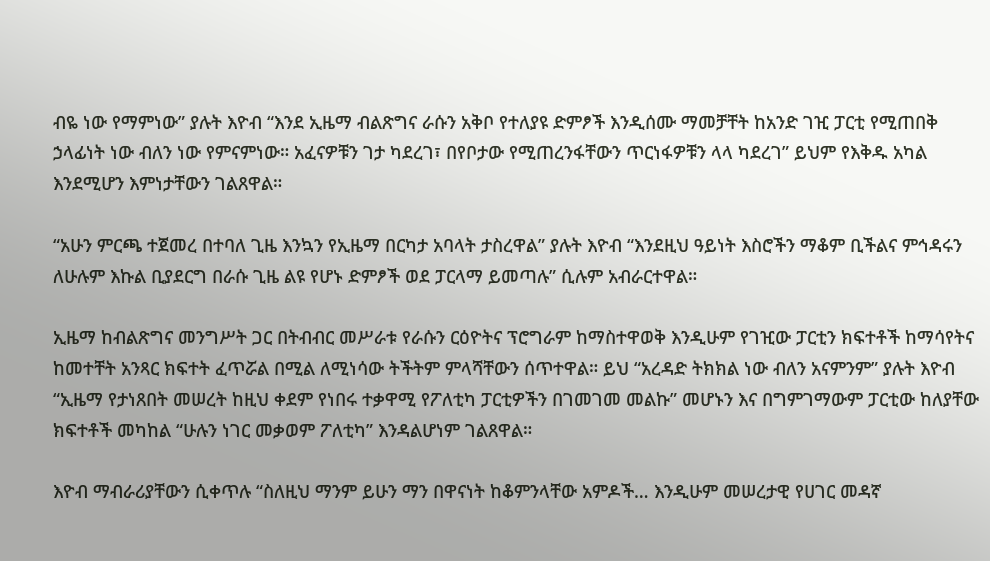ብዬ ነው የማምነው” ያሉት እዮብ “እንደ ኢዜማ ብልጽግና ራሱን አቅቦ የተለያዩ ድምፆች እንዲሰሙ ማመቻቸት ከአንድ ገዢ ፓርቲ የሚጠበቅ ኃላፊነት ነው ብለን ነው የምናምነው። አፈናዎቹን ገታ ካደረገ፣ በየቦታው የሚጠረንፋቸውን ጥርነፋዎቹን ላላ ካደረገ” ይህም የእቅዱ አካል እንደሚሆን እምነታቸውን ገልጸዋል።

“አሁን ምርጫ ተጀመረ በተባለ ጊዜ እንኳን የኢዜማ በርካታ አባላት ታስረዋል” ያሉት እዮብ “እንደዚህ ዓይነት እስሮችን ማቆም ቢችልና ምኅዳሩን ለሁሉም እኩል ቢያደርግ በራሱ ጊዜ ልዩ የሆኑ ድምፆች ወደ ፓርላማ ይመጣሉ” ሲሉም አብራርተዋል።

ኢዜማ ከብልጽግና መንግሥት ጋር በትብብር መሥራቱ የራሱን ርዕዮትና ፕሮግራም ከማስተዋወቅ እንዲሁም የገዢው ፓርቲን ክፍተቶች ከማሳየትና ከመተቸት አንጻር ክፍተት ፈጥሯል በሚል ለሚነሳው ትችትም ምላሻቸውን ሰጥተዋል። ይህ “አረዳድ ትክክል ነው ብለን አናምንም” ያሉት እዮብ “ኢዜማ የታነጸበት መሠረት ከዚህ ቀደም የነበሩ ተቃዋሚ የፖለቲካ ፓርቲዎችን በገመገመ መልኩ” መሆኑን እና በግምገማውም ፓርቲው ከለያቸው ክፍተቶች መካከል “ሁሉን ነገር መቃወም ፖለቲካ” እንዳልሆነም ገልጸዋል።

እዮብ ማብራሪያቸውን ሲቀጥሉ “ስለዚህ ማንም ይሁን ማን በዋናነት ከቆምንላቸው አምዶች… እንዲሁም መሠረታዊ የሀገር መዳኛ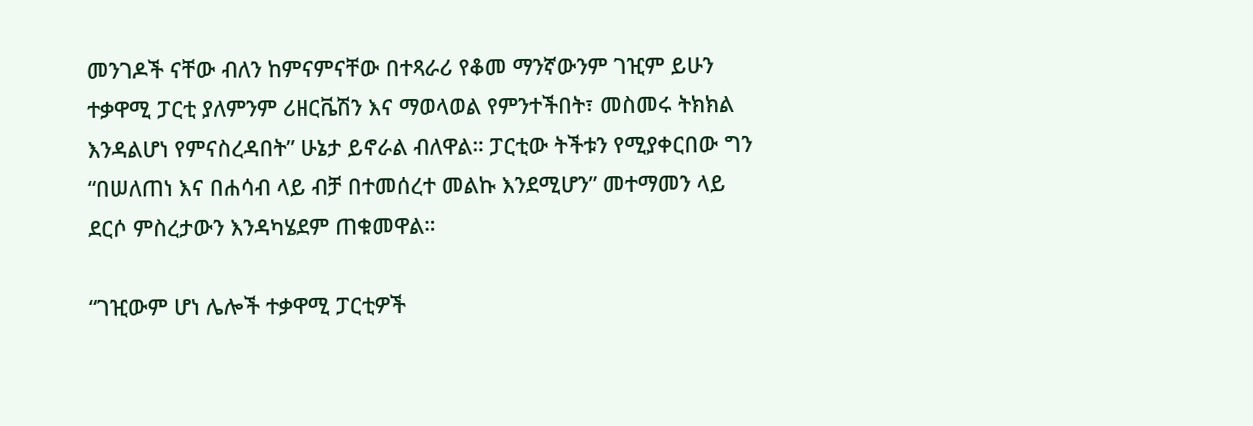መንገዶች ናቸው ብለን ከምናምናቸው በተጻራሪ የቆመ ማንኛውንም ገዢም ይሁን ተቃዋሚ ፓርቲ ያለምንም ሪዘርቬሽን እና ማወላወል የምንተችበት፣ መስመሩ ትክክል እንዳልሆነ የምናስረዳበት” ሁኔታ ይኖራል ብለዋል። ፓርቲው ትችቱን የሚያቀርበው ግን “በሠለጠነ እና በሐሳብ ላይ ብቻ በተመሰረተ መልኩ እንደሚሆን” መተማመን ላይ ደርሶ ምስረታውን እንዳካሄደም ጠቁመዋል።

“ገዢውም ሆነ ሌሎች ተቃዋሚ ፓርቲዎች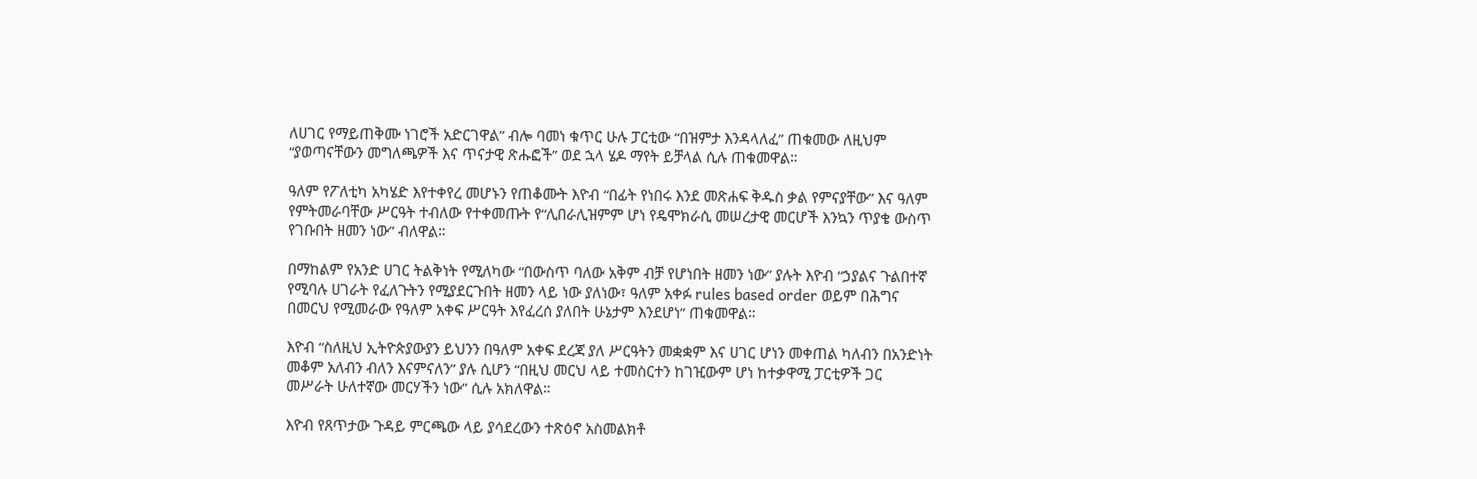ለሀገር የማይጠቅሙ ነገሮች አድርገዋል” ብሎ ባመነ ቁጥር ሁሉ ፓርቲው “በዝምታ እንዳላለፈ” ጠቁመው ለዚህም “ያወጣናቸውን መግለጫዎች እና ጥናታዊ ጽሑፎች” ወደ ኋላ ሄዶ ማየት ይቻላል ሲሉ ጠቁመዋል።

ዓለም የፖለቲካ አካሄድ እየተቀየረ መሆኑን የጠቆሙት እዮብ “በፊት የነበሩ እንደ መጽሐፍ ቅዱስ ቃል የምናያቸው” እና ዓለም የምትመራባቸው ሥርዓት ተብለው የተቀመጡት የ“ሊበራሊዝምም ሆነ የዴሞክራሲ መሠረታዊ መርሆች እንኳን ጥያቄ ውስጥ የገቡበት ዘመን ነው” ብለዋል።

በማከልም የአንድ ሀገር ትልቅነት የሚለካው “በውስጥ ባለው አቅም ብቻ የሆነበት ዘመን ነው” ያሉት እዮብ “ኃያልና ጉልበተኛ የሚባሉ ሀገራት የፈለጉትን የሚያደርጉበት ዘመን ላይ ነው ያለነው፣ ዓለም አቀፉ rules based order ወይም በሕግና በመርህ የሚመራው የዓለም አቀፍ ሥርዓት እየፈረሰ ያለበት ሁኔታም እንደሆነ” ጠቁመዋል።

እዮብ “ስለዚህ ኢትዮጵያውያን ይህንን በዓለም አቀፍ ደረጃ ያለ ሥርዓትን መቋቋም እና ሀገር ሆነን መቀጠል ካለብን በአንድነት መቆም አለብን ብለን እናምናለን” ያሉ ሲሆን “በዚህ መርህ ላይ ተመስርተን ከገዢውም ሆነ ከተቃዋሚ ፓርቲዎች ጋር መሥራት ሁለተኛው መርሃችን ነው” ሲሉ አክለዋል።

እዮብ የጸጥታው ጉዳይ ምርጫው ላይ ያሳደረውን ተጽዕኖ አስመልክቶ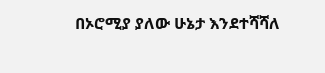በኦሮሚያ ያለው ሁኔታ እንደተሻሻለ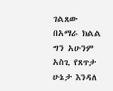ገልጸው በአማራ ክልል ግን አሁንም አስጊ የጸጥታ ሁኔታ እንዳለ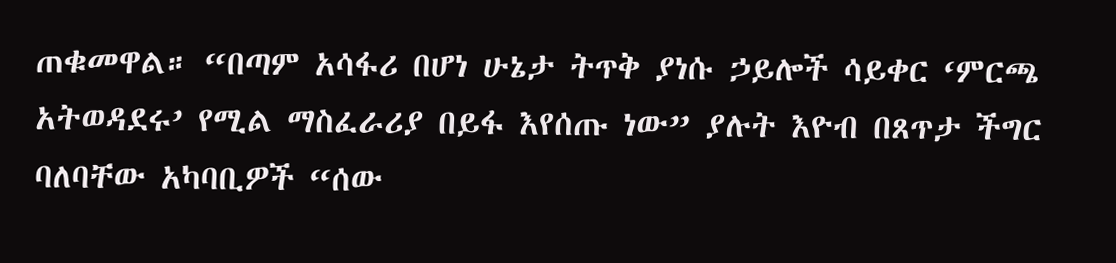ጠቁመዋል። “በጣም አሳፋሪ በሆነ ሁኔታ ትጥቅ ያነሱ ኃይሎች ሳይቀር ‘ምርጫ አትወዳደሩ’ የሚል ማስፈራሪያ በይፋ እየሰጡ ነው” ያሉት እዮብ በጸጥታ ችግር ባለባቸው አካባቢዎች “ሰው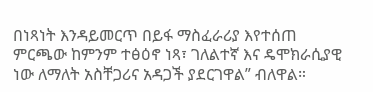በነጻነት እንዳይመርጥ በይፋ ማስፈራሪያ እየተሰጠ ምርጫው ከምንም ተፅዕኖ ነጻ፣ ገለልተኛ እና ዴሞክራሲያዊ ነው ለማለት አስቸጋሪና አዳጋች ያደርገዋል” ብለዋል።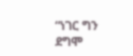“ነገር ግን ደግሞ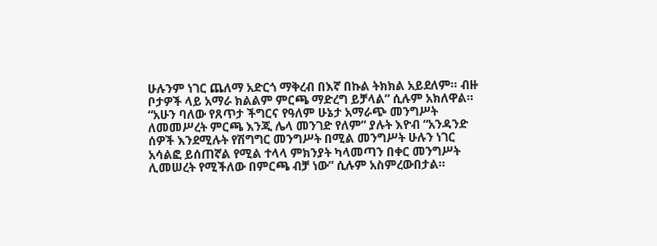ሁሉንም ነገር ጨለማ አድርጎ ማቅረብ በእኛ በኩል ትክክል አይደለም። ብዙ ቦታዎች ላይ አማራ ክልልም ምርጫ ማድረግ ይቻላል” ሲሉም አክለዋል። “አሁን ባለው የጸጥታ ችግርና የዓለም ሁኔታ አማራጭ መንግሥት ለመመሥረት ምርጫ እንጂ ሌላ መንገድ የለም” ያሉት እዮብ “አንዳንድ ሰዎች እንደሚሉት የሽግግር መንግሥት በሚል መንግሥት ሁሉን ነገር አሳልፎ ይሰጠኛል የሚል ተላላ ምክንያት ካላመጣን በቀር መንግሥት ሊመሠረት የሚችለው በምርጫ ብቻ ነው” ሲሉም አስምረውበታል።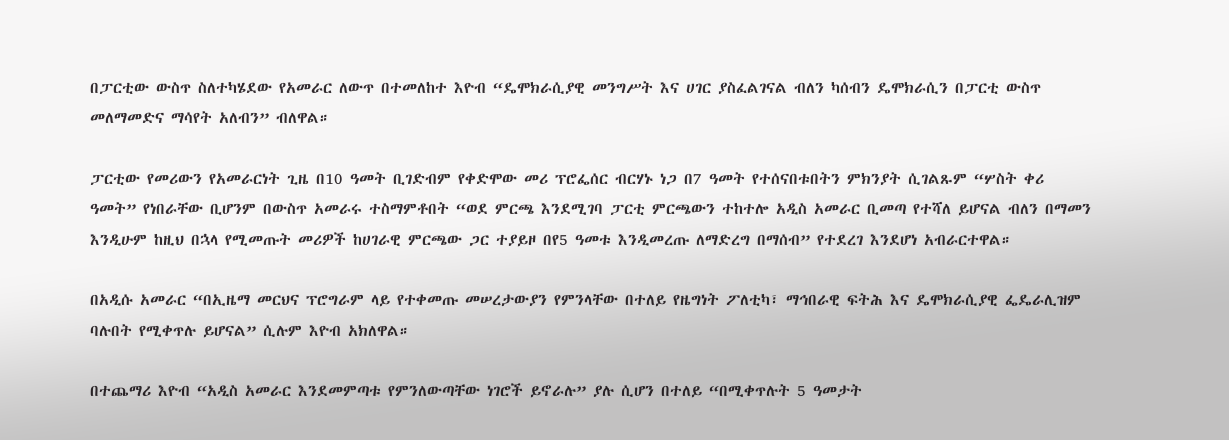በፓርቲው ውስጥ ስለተካሄደው የአመራር ለውጥ በተመለከተ እዮብ “ዴሞክራሲያዊ መንግሥት እና ሀገር ያስፈልገናል ብለን ካሰብን ዴሞክራሲን በፓርቲ ውስጥ መለማመድና ማሳየት አለብን” ብለዋል።

ፓርቲው የመሪውን የአመራርነት ጊዜ በ10 ዓመት ቢገድብም የቀድሞው መሪ ፕሮፌሰር ብርሃኑ ነጋ በ7 ዓመት የተሰናበቱበትን ምክንያት ሲገልጹም “ሦስት ቀሪ ዓመት” የነበራቸው ቢሆንም በውስጥ አመራሩ ተስማምቶበት “ወደ ምርጫ እንደሚገባ ፓርቲ ምርጫውን ተከተሎ አዲስ አመራር ቢመጣ የተሻለ ይሆናል ብለን በማመን እንዲሁም ከዚህ በኋላ የሚመጡት መሪዎች ከሀገራዊ ምርጫው ጋር ተያይዞ በየ5 ዓመቱ እንዲመረጡ ለማድረግ በማሰብ” የተደረገ እንደሆነ አብራርተዋል።

በአዲሱ አመራር “በኢዜማ መርህና ፕሮግራም ላይ የተቀመጡ መሠረታውያን የምንላቸው በተለይ የዜግነት ፖለቲካ፣ ማኅበራዊ ፍትሕ እና ዴሞክራሲያዊ ፌዴራሊዝም ባሉበት የሚቀጥሉ ይሆናል” ሲሉም እዮብ አክለዋል።

በተጨማሪ እዮብ “አዲስ አመራር እንደመምጣቱ የምንለውጣቸው ነገሮች ይኖራሉ” ያሉ ሲሆን በተለይ “በሚቀጥሉት 5 ዓመታት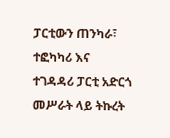ፓርቲውን ጠንካራ፣ ተፎካካሪ እና ተገዳዳሪ ፓርቲ አድርጎ መሥራት ላይ ትኩረት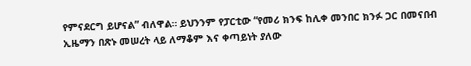የምናደርግ ይሆናል” ብለዋል። ይህንንም የፓርቲው “የመሪ ክንፍ ከሊቀ መንበር ክንፉ ጋር በመናበብ ኢዜማን በጽኑ መሠረት ላይ ለማቆም እና ቀጣይነት ያለው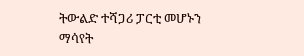ትውልድ ተሻጋሪ ፓርቲ መሆኑን ማሳየት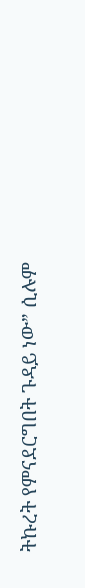ትኩረት የምናደርግበት ጉዳይ ነው” ሲሉም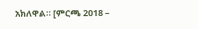አክለዋል። [ምርጫ 2018 –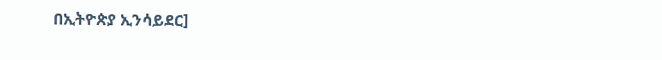በኢትዮጵያ ኢንሳይደር]